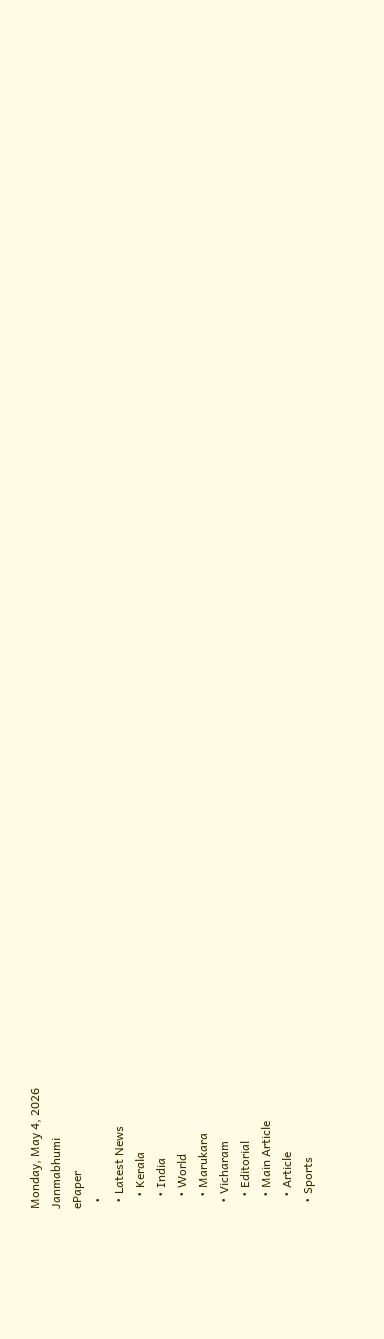Monday, May 4, 2026
Janmabhumi
ePaper
  •
  • Latest News
    • Kerala
    • India
    • World
    • Marukara
  • Vicharam
    • Editorial
    • Main Article
    • Article
  • Sports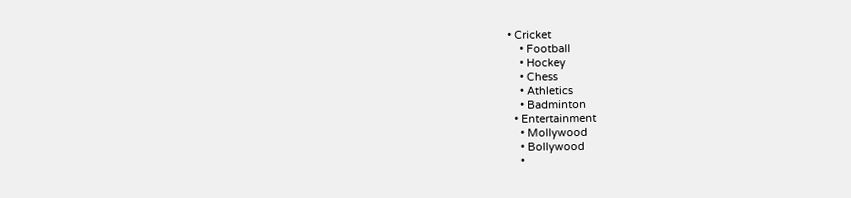• Cricket
    • Football
    • Hockey
    • Chess
    • Athletics
    • Badminton
  • Entertainment
    • Mollywood
    • Bollywood
    •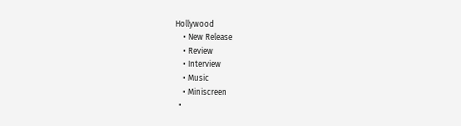Hollywood
    • New Release
    • Review
    • Interview
    • Music
    • Miniscreen
  •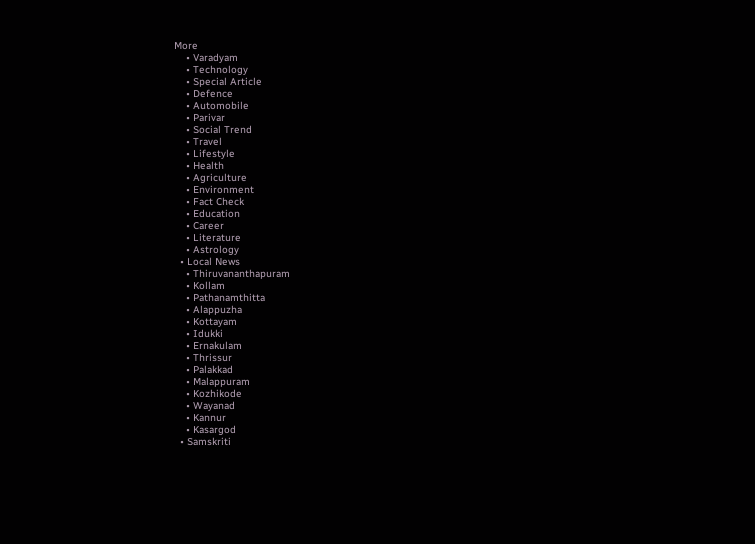More
    • Varadyam
    • Technology
    • Special Article
    • Defence
    • Automobile
    • Parivar
    • Social Trend
    • Travel
    • Lifestyle
    • Health
    • Agriculture
    • Environment
    • Fact Check
    • Education
    • Career
    • Literature
    • Astrology
  • Local News
    • Thiruvananthapuram
    • Kollam
    • Pathanamthitta
    • Alappuzha
    • Kottayam
    • Idukki
    • Ernakulam
    • Thrissur
    • Palakkad
    • Malappuram
    • Kozhikode
    • Wayanad
    • Kannur
    • Kasargod
  • Samskriti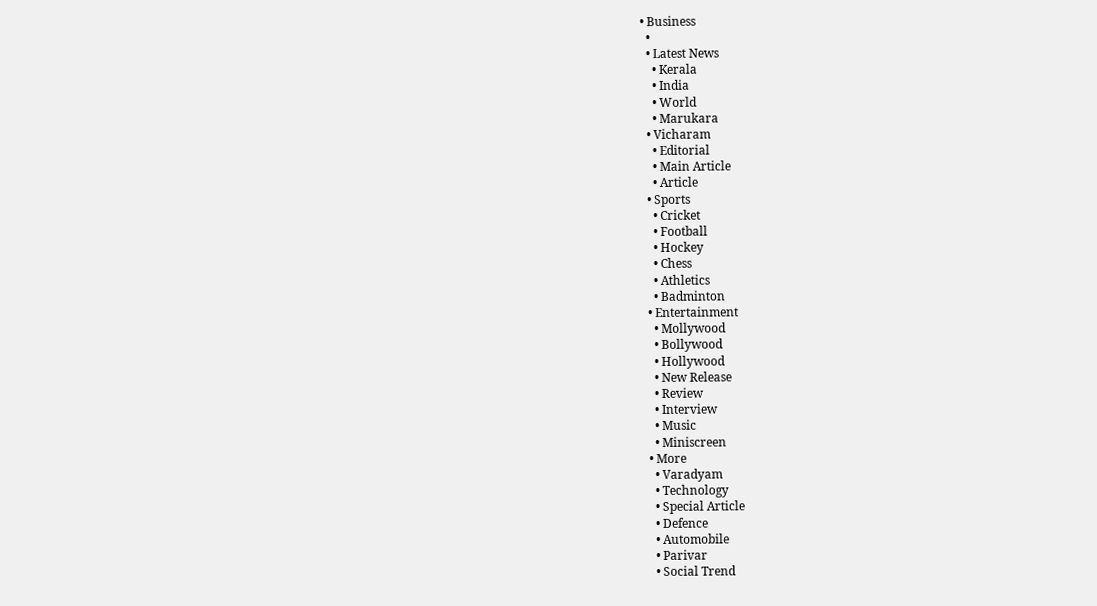• Business
  •
  • Latest News
    • Kerala
    • India
    • World
    • Marukara
  • Vicharam
    • Editorial
    • Main Article
    • Article
  • Sports
    • Cricket
    • Football
    • Hockey
    • Chess
    • Athletics
    • Badminton
  • Entertainment
    • Mollywood
    • Bollywood
    • Hollywood
    • New Release
    • Review
    • Interview
    • Music
    • Miniscreen
  • More
    • Varadyam
    • Technology
    • Special Article
    • Defence
    • Automobile
    • Parivar
    • Social Trend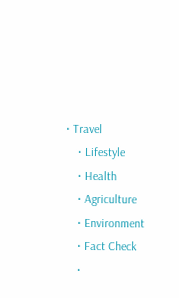• Travel
    • Lifestyle
    • Health
    • Agriculture
    • Environment
    • Fact Check
    •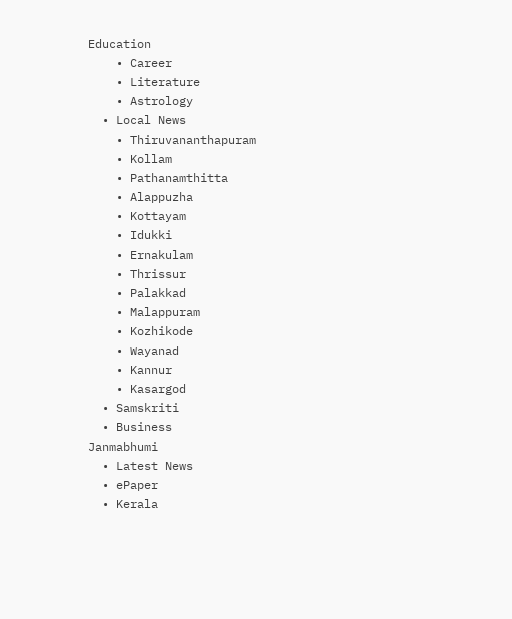Education
    • Career
    • Literature
    • Astrology
  • Local News
    • Thiruvananthapuram
    • Kollam
    • Pathanamthitta
    • Alappuzha
    • Kottayam
    • Idukki
    • Ernakulam
    • Thrissur
    • Palakkad
    • Malappuram
    • Kozhikode
    • Wayanad
    • Kannur
    • Kasargod
  • Samskriti
  • Business
Janmabhumi
  • Latest News
  • ePaper
  • Kerala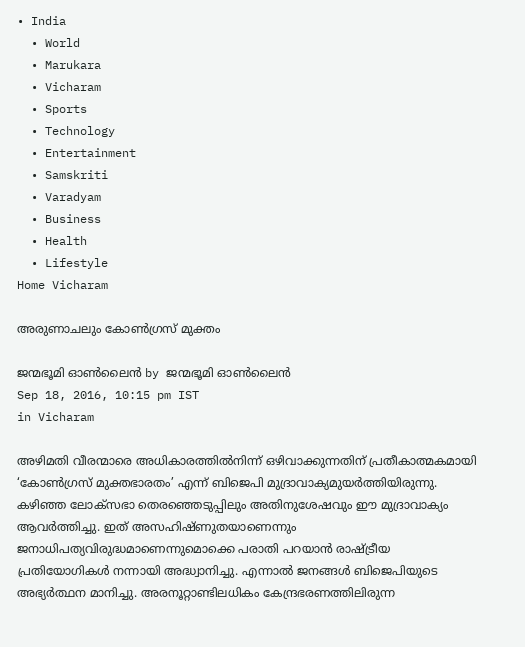• India
  • World
  • Marukara
  • Vicharam
  • Sports
  • Technology
  • Entertainment
  • Samskriti
  • Varadyam
  • Business
  • Health
  • Lifestyle
Home Vicharam

അരുണാചലും കോണ്‍ഗ്രസ് മുക്തം

ജന്മഭൂമി ഓണ്‍ലൈന്‍ by ജന്മഭൂമി ഓണ്‍ലൈന്‍
Sep 18, 2016, 10:15 pm IST
in Vicharam

അഴിമതി വീരന്മാരെ അധികാരത്തില്‍നിന്ന് ഒഴിവാക്കുന്നതിന് പ്രതീകാത്മകമായി ‘കോണ്‍ഗ്രസ് മുക്തഭാരതം’ എന്ന് ബിജെപി മുദ്രാവാക്യമുയര്‍ത്തിയിരുന്നു. കഴിഞ്ഞ ലോക്സഭാ തെരഞ്ഞെടുപ്പിലും അതിനുശേഷവും ഈ മുദ്രാവാക്യം ആവര്‍ത്തിച്ചു. ഇത് അസഹിഷ്ണുതയാണെന്നും ജനാധിപത്യവിരുദ്ധമാണെന്നുമൊക്കെ പരാതി പറയാന്‍ രാഷ്‌ട്രീയ പ്രതിയോഗികള്‍ നന്നായി അദ്ധ്വാനിച്ചു. എന്നാല്‍ ജനങ്ങള്‍ ബിജെപിയുടെ അഭ്യര്‍ത്ഥന മാനിച്ചു. അരനൂറ്റാണ്ടിലധികം കേന്ദ്രഭരണത്തിലിരുന്ന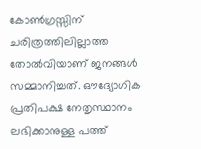കോണ്‍ഗ്രസ്സിന് ചരിത്രത്തിലില്ലാത്ത തോല്‍വിയാണ് ജനങ്ങള്‍ സമ്മാനിച്ചത്. ഔദ്യോഗിക പ്രതിപക്ഷ നേതൃസ്ഥാനം ലഭിക്കാനുള്ള പത്ത്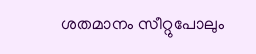ശതമാനം സീറ്റുപോലും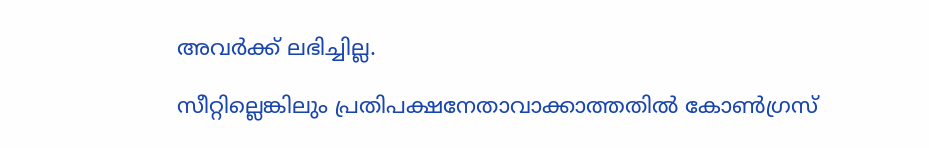അവര്‍ക്ക് ലഭിച്ചില്ല.

സീറ്റില്ലെങ്കിലും പ്രതിപക്ഷനേതാവാക്കാത്തതില്‍ കോണ്‍ഗ്രസ്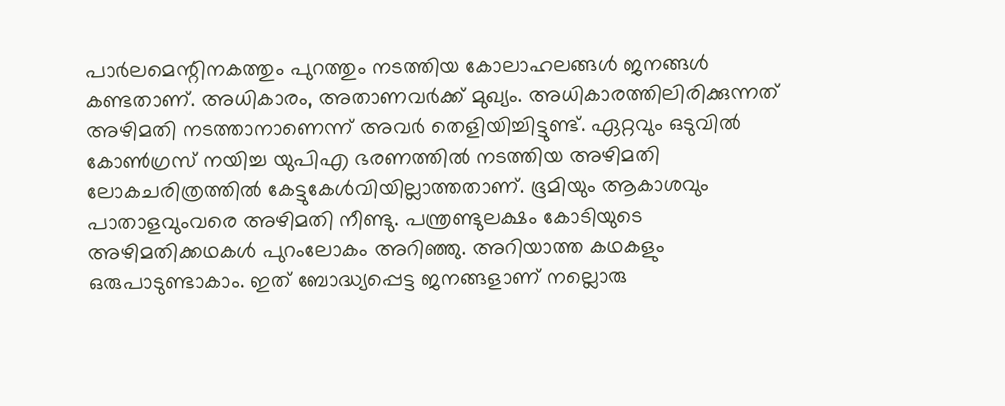പാര്‍ലമെന്റിനകത്തും പുറത്തും നടത്തിയ കോലാഹലങ്ങള്‍ ജനങ്ങള്‍ കണ്ടതാണ്. അധികാരം, അതാണവര്‍ക്ക് മുഖ്യം. അധികാരത്തിലിരിക്കുന്നത് അഴിമതി നടത്താനാണെന്ന് അവര്‍ തെളിയിച്ചിട്ടുണ്ട്. ഏറ്റവും ഒടുവില്‍ കോണ്‍ഗ്രസ് നയിച്ച യുപിഎ ഭരണത്തില്‍ നടത്തിയ അഴിമതി ലോകചരിത്രത്തില്‍ കേട്ടുകേള്‍വിയില്ലാത്തതാണ്. ഭൂമിയും ആകാശവും പാതാളവുംവരെ അഴിമതി നീണ്ടു. പന്ത്രണ്ടുലക്ഷം കോടിയുടെ അഴിമതിക്കഥകള്‍ പുറംലോകം അറിഞ്ഞു. അറിയാത്ത കഥകളും ഒരുപാടുണ്ടാകാം. ഇത് ബോദ്ധ്യപ്പെട്ട ജനങ്ങളാണ് നല്ലൊരു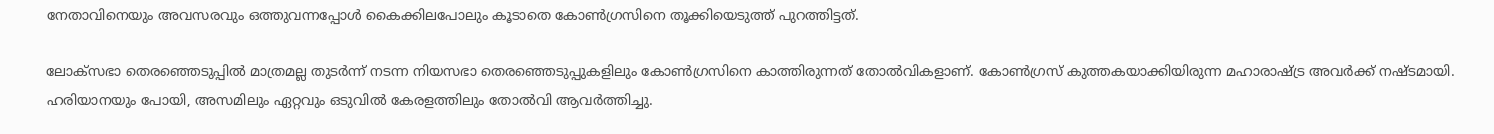നേതാവിനെയും അവസരവും ഒത്തുവന്നപ്പോള്‍ കൈക്കിലപോലും കൂടാതെ കോണ്‍ഗ്രസിനെ തൂക്കിയെടുത്ത് പുറത്തിട്ടത്.

ലോക്സഭാ തെരഞ്ഞെടുപ്പില്‍ മാത്രമല്ല തുടര്‍ന്ന് നടന്ന നിയസഭാ തെരഞ്ഞെടുപ്പുകളിലും കോണ്‍ഗ്രസിനെ കാത്തിരുന്നത് തോല്‍വികളാണ്. കോണ്‍ഗ്രസ് കുത്തകയാക്കിയിരുന്ന മഹാരാഷ്‌ട്ര അവര്‍ക്ക് നഷ്ടമായി. ഹരിയാനയും പോയി, അസമിലും ഏറ്റവും ഒടുവില്‍ കേരളത്തിലും തോല്‍വി ആവര്‍ത്തിച്ചു.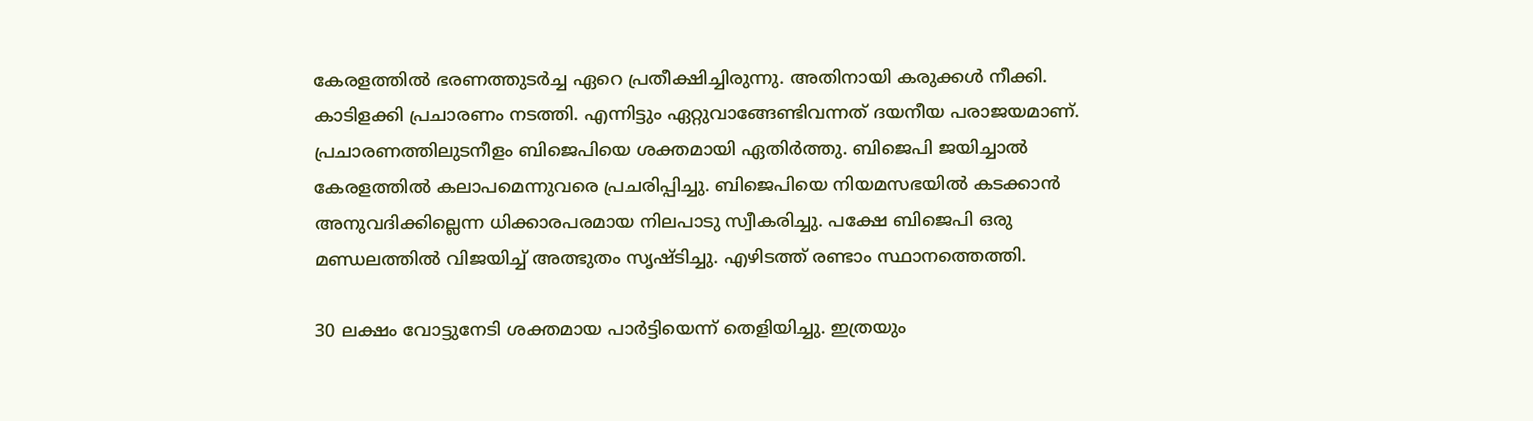കേരളത്തില്‍ ഭരണത്തുടര്‍ച്ച ഏറെ പ്രതീക്ഷിച്ചിരുന്നു. അതിനായി കരുക്കള്‍ നീക്കി. കാടിളക്കി പ്രചാരണം നടത്തി. എന്നിട്ടും ഏറ്റുവാങ്ങേണ്ടിവന്നത് ദയനീയ പരാജയമാണ്. പ്രചാരണത്തിലുടനീളം ബിജെപിയെ ശക്തമായി ഏതിര്‍ത്തു. ബിജെപി ജയിച്ചാല്‍ കേരളത്തില്‍ കലാപമെന്നുവരെ പ്രചരിപ്പിച്ചു. ബിജെപിയെ നിയമസഭയില്‍ കടക്കാന്‍ അനുവദിക്കില്ലെന്ന ധിക്കാരപരമായ നിലപാടു സ്വീകരിച്ചു. പക്ഷേ ബിജെപി ഒരു മണ്ഡലത്തില്‍ വിജയിച്ച് അത്ഭുതം സൃഷ്ടിച്ചു. എഴിടത്ത് രണ്ടാം സ്ഥാനത്തെത്തി.

30 ലക്ഷം വോട്ടുനേടി ശക്തമായ പാര്‍ട്ടിയെന്ന് തെളിയിച്ചു. ഇത്രയും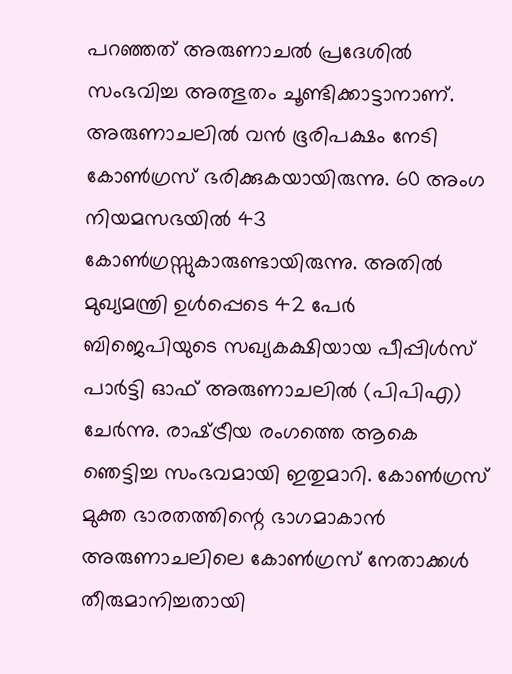പറഞ്ഞത് അരുണാചല്‍ പ്രദേശില്‍ സംഭവിച്ച അത്ഭുതം ചൂണ്ടിക്കാട്ടാനാണ്. അരുണാചലില്‍ വന്‍ ഭൂരിപക്ഷം നേടി കോണ്‍ഗ്രസ് ഭരിക്കുകയായിരുന്നു. 60 അംഗ നിയമസഭയില്‍ 43 കോണ്‍ഗ്രസ്സുകാരുണ്ടായിരുന്നു. അതില്‍ മുഖ്യമന്ത്രി ഉള്‍പ്പെടെ 42 പേര്‍ ബിജെപിയുടെ സഖ്യകക്ഷിയായ പീപ്പിള്‍സ് പാര്‍ട്ടി ഓഫ് അരുണാചലില്‍ (പിപിഎ) ചേര്‍ന്നു. രാഷ്‌ട്രീയ രംഗത്തെ ആകെ ഞെട്ടിച്ച സംഭവമായി ഇതുമാറി. കോണ്‍ഗ്രസ് മുക്ത ഭാരതത്തിന്റെ ഭാഗമാകാന്‍ അരുണാചലിലെ കോണ്‍ഗ്രസ് നേതാക്കള്‍ തീരുമാനിച്ചതായി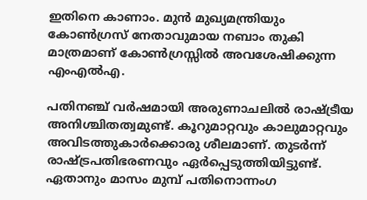ഇതിനെ കാണാം. മുന്‍ മുഖ്യമന്ത്രിയും കോണ്‍ഗ്രസ് നേതാവുമായ നബാം തുകി മാത്രമാണ് കോണ്‍ഗ്രസ്സില്‍ അവശേഷിക്കുന്ന എംഎല്‍എ.

പതിനഞ്ച് വര്‍ഷമായി അരുണാചലില്‍ രാഷ്‌ട്രീയ അനിശ്ചിതത്വമുണ്ട്. കൂറുമാറ്റവും കാലുമാറ്റവും അവിടത്തുകാര്‍ക്കൊരു ശീലമാണ്. തുടര്‍ന്ന് രാഷ്‌ട്രപതിഭരണവും ഏര്‍പ്പെടുത്തിയിട്ടുണ്ട്. ഏതാനും മാസം മുമ്പ് പതിനൊന്നംഗ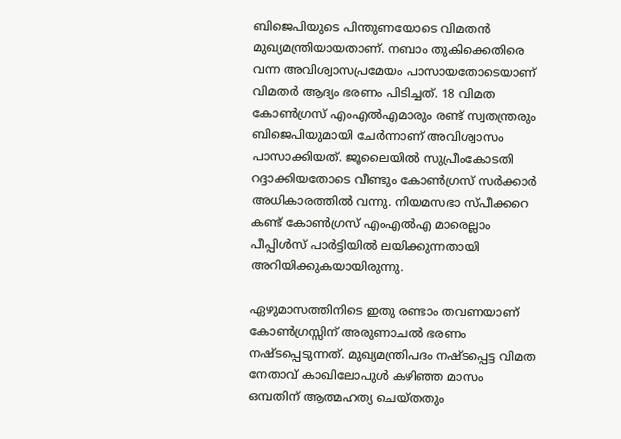ബിജെപിയുടെ പിന്തുണയോടെ വിമതന്‍ മുഖ്യമന്ത്രിയായതാണ്. നബാം തുകിക്കെതിരെ വന്ന അവിശ്വാസപ്രമേയം പാസായതോടെയാണ് വിമതര്‍ ആദ്യം ഭരണം പിടിച്ചത്. 18 വിമത കോണ്‍ഗ്രസ് എംഎല്‍എമാരും രണ്ട് സ്വതന്ത്രരും ബിജെപിയുമായി ചേര്‍ന്നാണ് അവിശ്വാസം പാസാക്കിയത്. ജൂലൈയില്‍ സുപ്രീംകോടതി റദ്ദാക്കിയതോടെ വീണ്ടും കോണ്‍ഗ്രസ് സര്‍ക്കാര്‍ അധികാരത്തില്‍ വന്നു. നിയമസഭാ സ്പീക്കറെ കണ്ട് കോണ്‍ഗ്രസ് എംഎല്‍എ മാരെല്ലാം പീപ്പിള്‍സ് പാര്‍ട്ടിയില്‍ ലയിക്കുന്നതായി അറിയിക്കുകയായിരുന്നു.

ഏഴുമാസത്തിനിടെ ഇതു രണ്ടാം തവണയാണ് കോണ്‍ഗ്രസ്സിന് അരുണാചല്‍ ഭരണം നഷ്ടപ്പെടുന്നത്. മുഖ്യമന്ത്രിപദം നഷ്ടപ്പെട്ട വിമത നേതാവ് കാഖിലോപുള്‍ കഴിഞ്ഞ മാസം ഒമ്പതിന് ആത്മഹത്യ ചെയ്തതും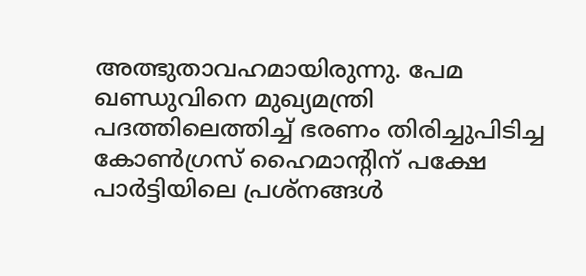അത്ഭുതാവഹമായിരുന്നു. പേമ ഖണ്ഡുവിനെ മുഖ്യമന്ത്രി പദത്തിലെത്തിച്ച് ഭരണം തിരിച്ചുപിടിച്ച കോണ്‍ഗ്രസ് ഹൈമാന്റിന് പക്ഷേ പാര്‍ട്ടിയിലെ പ്രശ്‌നങ്ങള്‍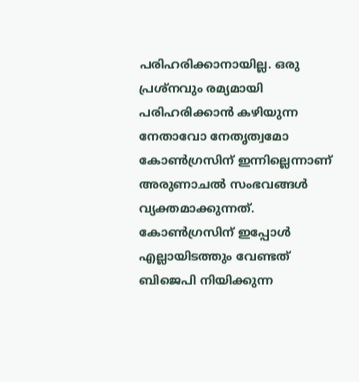പരിഹരിക്കാനായില്ല. ഒരു പ്രശ്‌നവും രമ്യമായി പരിഹരിക്കാന്‍ കഴിയുന്ന നേതാവോ നേതൃത്വമോ കോണ്‍ഗ്രസിന് ഇന്നില്ലെന്നാണ് അരുണാചല്‍ സംഭവങ്ങള്‍ വ്യക്തമാക്കുന്നത്. കോണ്‍ഗ്രസിന് ഇപ്പോള്‍ എല്ലായിടത്തും വേണ്ടത് ബിജെപി നിയിക്കുന്ന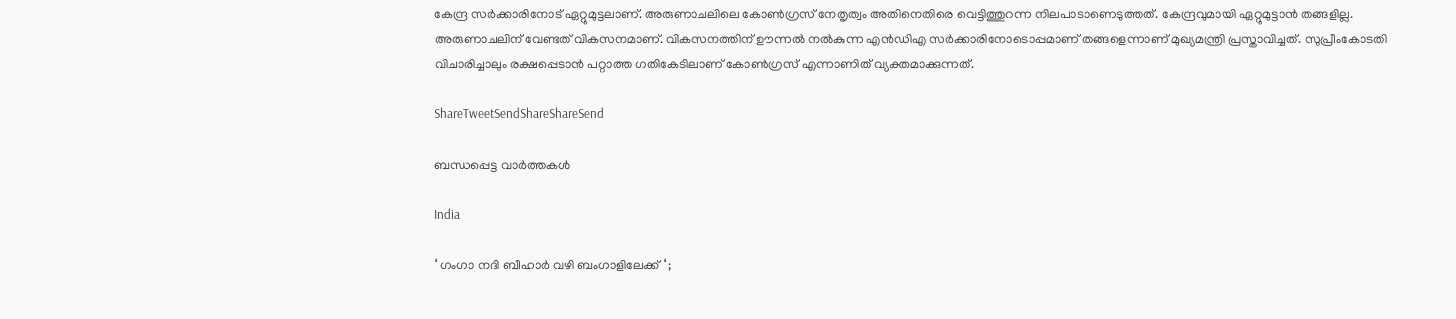കേന്ദ്ര സര്‍ക്കാരിനോട് ഏറ്റുമുട്ടലാണ്. അരുണാചലിലെ കോണ്‍ഗ്രസ് നേതൃത്വം അതിനെതിരെ വെട്ടിത്തുറന്ന നിലപാടാണെടുത്തത്. കേന്ദ്രവുമായി ഏറ്റുമുട്ടാന്‍ തങ്ങളില്ല. അരുണാചലിന് വേണ്ടത് വികസനമാണ്. വികസനത്തിന് ഊന്നല്‍ നല്‍കുന്ന എന്‍ഡിഎ സര്‍ക്കാരിനോടൊപ്പമാണ് തങ്ങളെന്നാണ് മുഖ്യമന്ത്രി പ്രസ്താവിച്ചത്. സുപ്രീംകോടതി വിചാരിച്ചാലും രക്ഷപ്പെടാന്‍ പറ്റാത്ത ഗതികേടിലാണ് കോണ്‍ഗ്രസ് എന്നാണിത് വ്യക്തമാക്കുന്നത്.

ShareTweetSendShareShareSend

ബന്ധപ്പെട്ട വാര്‍ത്തകള്‍

India

‘ ഗംഗാ നദി ബീഹാർ വഴി ബംഗാളിലേക്ക് ‘ ;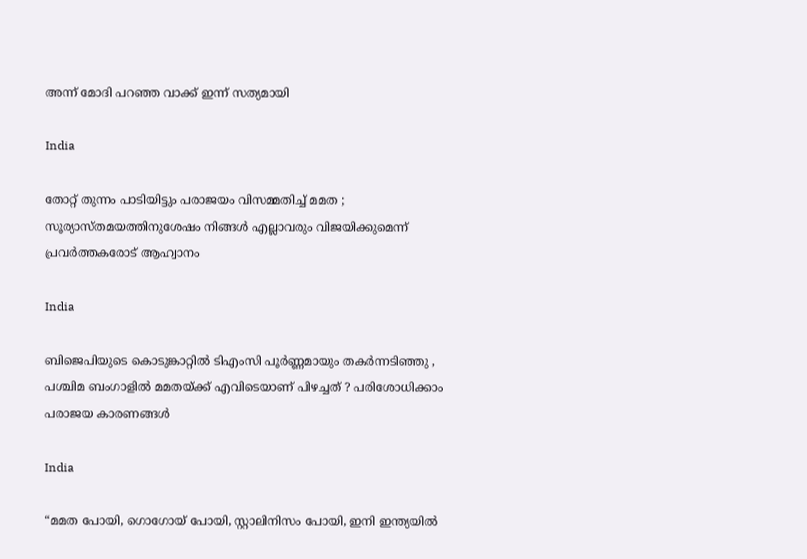അന്ന് മോദി പറഞ്ഞ വാക്ക് ഇന്ന് സത്യമായി

India

തോറ്റ് തുന്നം പാടിയിട്ടും പരാജയം വിസമ്മതിച്ച് മമത ; സൂര്യാസ്തമയത്തിനുശേഷം നിങ്ങൾ എല്ലാവരും വിജയിക്കുമെന്ന് പ്രവർത്തകരോട് ആഹ്വാനം

India

ബിജെപിയുടെ കൊടുങ്കാറ്റിൽ ടിഎംസി പൂർണ്ണമായും തകർന്നടിഞ്ഞു , പശ്ചിമ ബംഗാളിൽ മമതയ്‌ക്ക് എവിടെയാണ് പിഴച്ചത് ? പരിശോധിക്കാം പരാജയ കാരണങ്ങൾ

India

“മമത പോയി, ഗൊഗോയ് പോയി, സ്റ്റാലിനിസം പോയി, ഇനി ഇന്ത്യയിൽ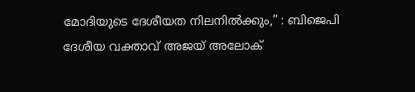മോദിയുടെ ദേശീയത നിലനിൽക്കും,” : ബിജെപി ദേശീയ വക്താവ് അജയ് അലോക്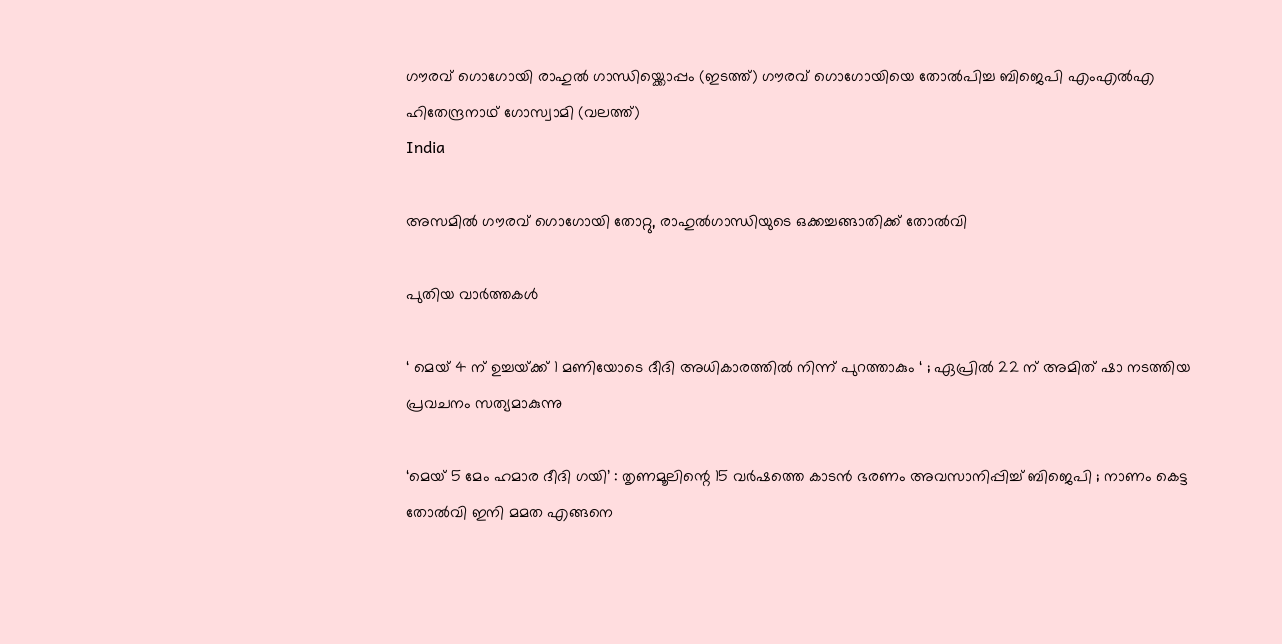ഗൗരവ് ഗൊഗോയി രാഹുല്‍ ഗാന്ധിയ്ക്കൊപ്പം (ഇടത്ത്) ഗൗരവ് ഗൊഗോയിയെ തോല്‍പിച്ച ബിജെപി എംഎല്‍എ ഹിതേന്ദ്രനാഥ് ഗോസ്വാമി (വലത്ത്)
India

അസമില്‍ ഗൗരവ് ഗൊഗോയി തോറ്റു, രാഹുല്‍ഗാന്ധിയുടെ ഒക്കച്ചങ്ങാതിക്ക് തോല്‍വി

പുതിയ വാര്‍ത്തകള്‍

‘ മെയ് 4 ന് ഉച്ചയ്‌ക്ക് 1 മണിയോടെ ദീദി അധികാരത്തിൽ നിന്ന് പുറത്താകും ‘ ; ഏപ്രിൽ 22 ന് അമിത് ഷാ നടത്തിയ പ്രവചനം സത്യമാകുന്നു

‘മെയ് 5 മേം ഹമാര ദീദി ഗയി’ : തൃണമൂലിന്റെ 15 വർഷത്തെ കാടൻ ഭരണം അവസാനിപ്പിച്ച് ബിജെപി ; നാണം കെട്ട തോൽവി ഇനി മമത എങ്ങനെ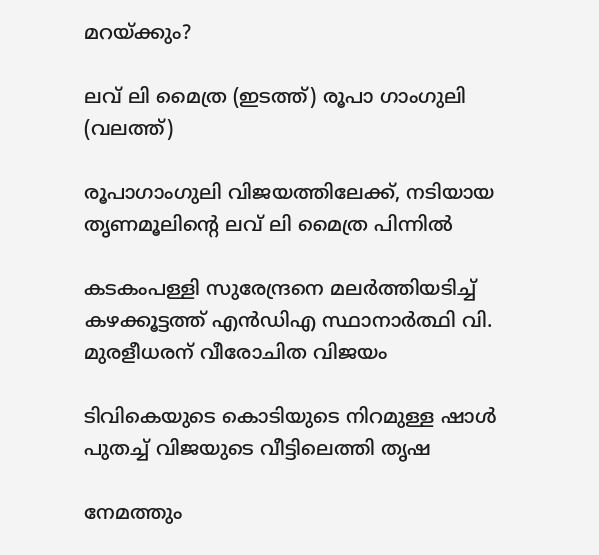മറയ്‌ക്കും?

ലവ് ലി മൈത്ര (ഇടത്ത്) രൂപാ ഗാംഗുലി (വലത്ത്)

രൂപാഗാംഗുലി വിജയത്തിലേക്ക്, നടിയായ തൃണമൂലിന്റെ ലവ് ലി മൈത്ര പിന്നില്‍

കടകംപള്ളി സുരേന്ദ്രനെ മലർത്തിയടിച്ച് കഴക്കൂട്ടത്ത് എൻഡിഎ സ്ഥാനാർത്ഥി വി. മുരളീധരന് വീരോചിത വിജയം

ടിവികെയുടെ കൊടിയുടെ നിറമുള്ള ഷാൾ പുതച്ച് വിജയുടെ വീട്ടിലെത്തി തൃഷ

നേമത്തും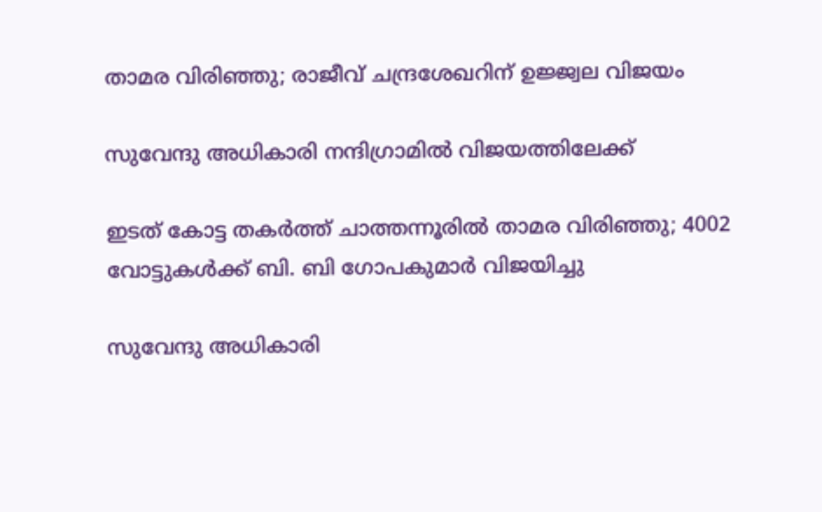താമര വിരിഞ്ഞു; രാജീവ് ചന്ദ്രശേഖറിന് ഉജ്ജ്വല വിജയം

സുവേന്ദു അധികാരി നന്ദിഗ്രാമില്‍ വിജയത്തിലേക്ക്

ഇടത് കോട്ട തകർത്ത് ചാത്തന്നൂരിൽ താമര വിരിഞ്ഞു; 4002 വോട്ടുകൾക്ക് ബി. ബി ഗോപകുമാർ വിജയിച്ചു

സുവേന്ദു അധികാരി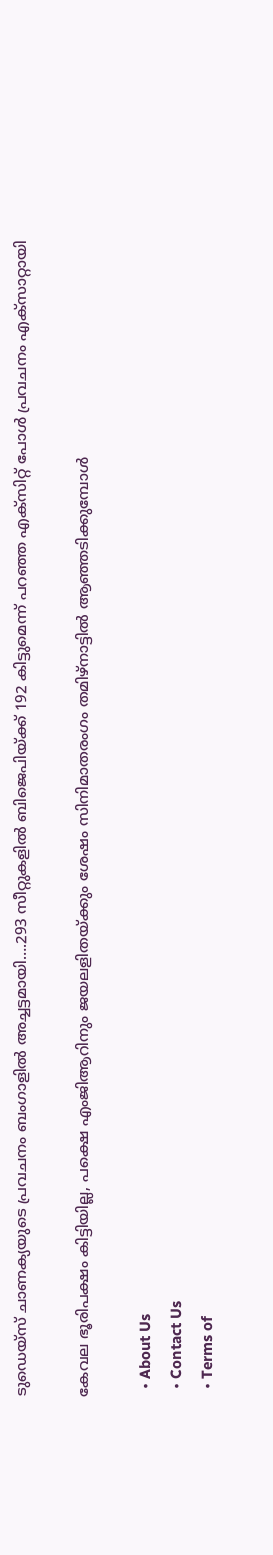ടുഡെയ്സ് ചാണക്യയുടെ പ്രവചനം ബംഗാളില്‍ അച്ചട്ടമായി….293 സീറ്റുകളില്‍ ബിജെപിയ്‌ക്ക് 192 കിട്ടുമെന്ന് പറഞ്ഞ എക്സിറ്റ് പോള്‍ പ്രവചനം എക്സാറ്റായി

കേവല ഭൂരിപക്ഷം കിട്ടിയില്ല, പക്ഷെ എംജിആറിനും ജയലളിതയ്‌ക്കും ശേഷം സിനിമാതരംഗം തമിഴ്നാട്ടില്‍ ആഞ്ഞടിക്കുമ്പോള്‍

  • About Us
  • Contact Us
  • Terms of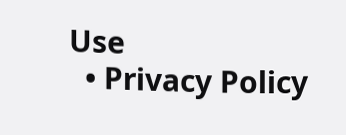Use
  • Privacy Policy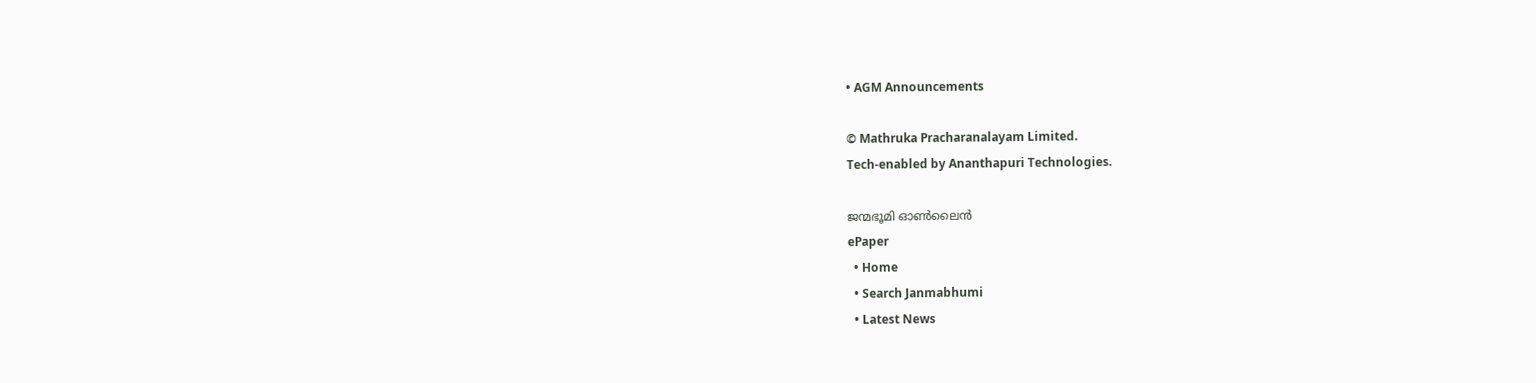• AGM Announcements

© Mathruka Pracharanalayam Limited.
Tech-enabled by Ananthapuri Technologies.

ജന്മഭൂമി ഓണ്‍ലൈന്‍
ePaper
  • Home
  • Search Janmabhumi
  • Latest News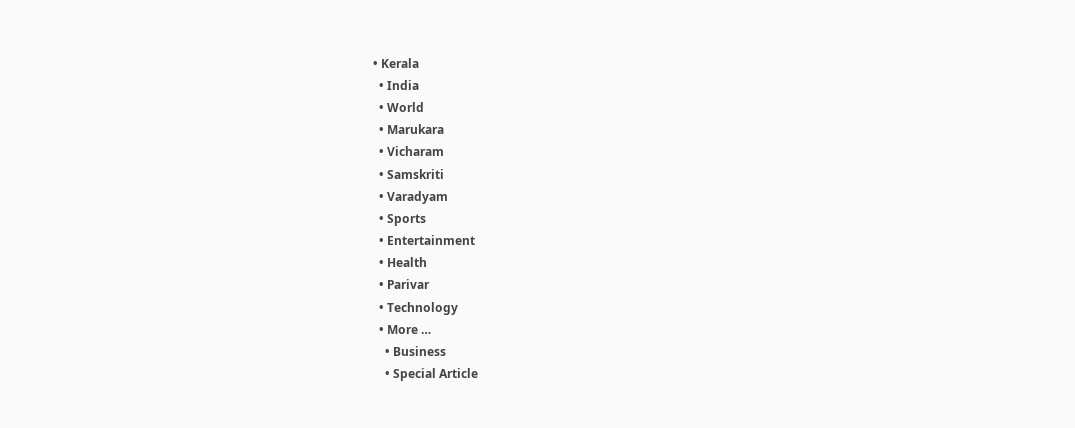• Kerala
  • India
  • World
  • Marukara
  • Vicharam
  • Samskriti
  • Varadyam
  • Sports
  • Entertainment
  • Health
  • Parivar
  • Technology
  • More …
    • Business
    • Special Article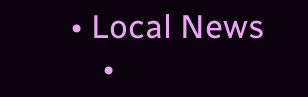• Local News
    •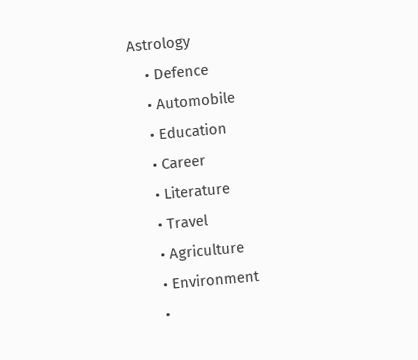Astrology
    • Defence
    • Automobile
    • Education
    • Career
    • Literature
    • Travel
    • Agriculture
    • Environment
    •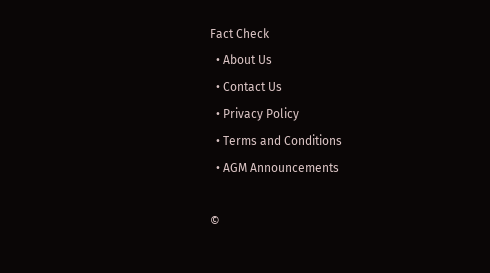Fact Check
  • About Us
  • Contact Us
  • Privacy Policy
  • Terms and Conditions
  • AGM Announcements

©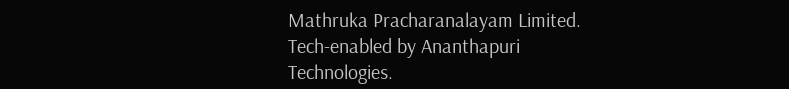Mathruka Pracharanalayam Limited.
Tech-enabled by Ananthapuri Technologies.